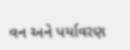વન અને પર્યાવરણ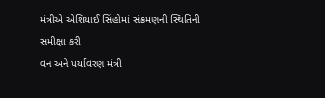મંત્રીએ એશિયાઈ સિંહોમાં સંક્રમણની સ્થિતિની સમીક્ષા કરી
વન અને પર્યાવરણ મંત્રી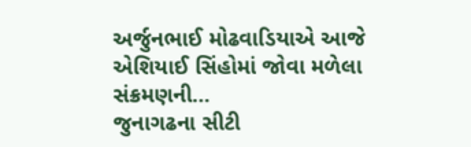અર્જુનભાઈ મોઢવાડિયાએ આજે એશિયાઈ સિંહોમાં જોવા મળેલા સંક્રમણની…
જુનાગઢના સીટી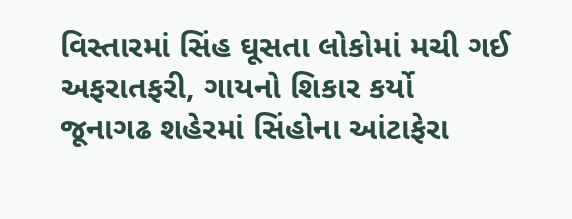વિસ્તારમાં સિંહ ઘૂસતા લોકોમાં મચી ગઈ અફરાતફરી, ગાયનો શિકાર કર્યો
જૂનાગઢ શહેરમાં સિંહોના આંટાફેરા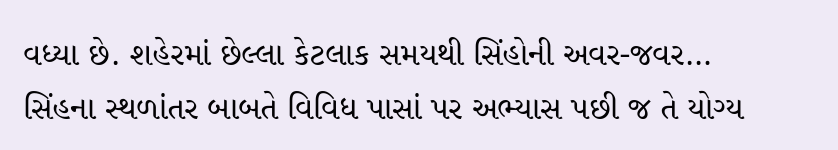વધ્યા છે. શહેરમાં છેલ્લા કેટલાક સમયથી સિંહોની અવર-જવર…
સિંહના સ્થળાંતર બાબતે વિવિધ પાસાં પર અભ્યાસ પછી જ તે યોગ્ય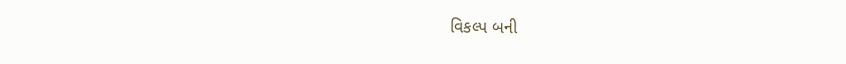વિકલ્પ બની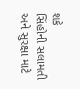શકે
સિંહોની સલામતી અને સુરક્ષા માટે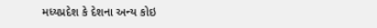મધ્યપ્રદેશ કે દેશના અન્ય કોઇ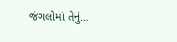જંગલોમાં તેનું…